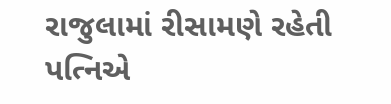રાજુલામાં રીસામણે રહેતી પત્નિએ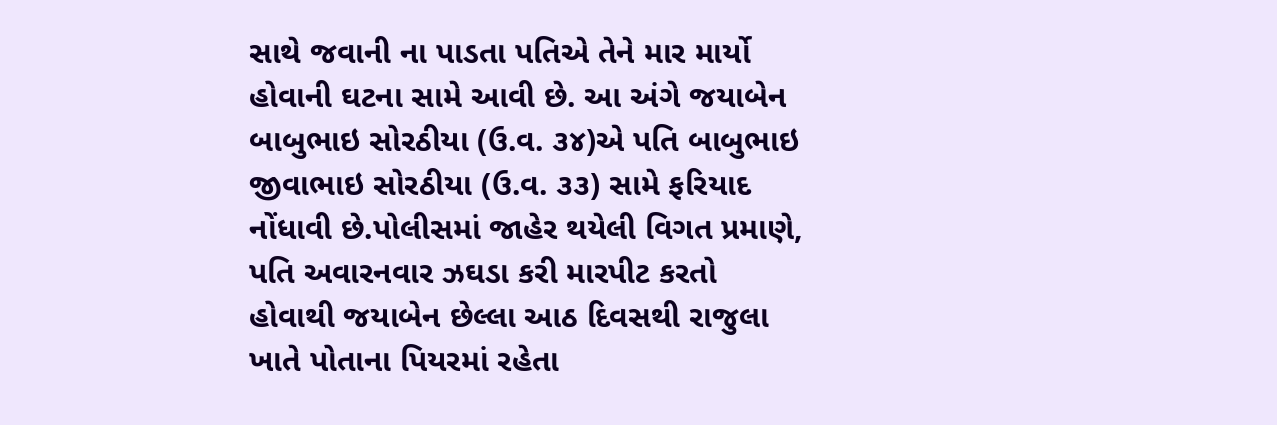સાથે જવાની ના પાડતા પતિએ તેને માર માર્યો હોવાની ઘટના સામે આવી છે. આ અંગે જયાબેન બાબુભાઇ સોરઠીયા (ઉ.વ. ૩૪)એ પતિ બાબુભાઇ જીવાભાઇ સોરઠીયા (ઉ.વ. ૩૩) સામે ફરિયાદ નોંધાવી છે.પોલીસમાં જાહેર થયેલી વિગત પ્રમાણે, પતિ અવારનવાર ઝઘડા કરી મારપીટ કરતો હોવાથી જયાબેન છેલ્લા આઠ દિવસથી રાજુલા ખાતે પોતાના પિયરમાં રહેતા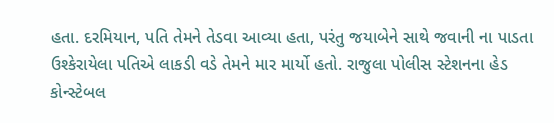હતા. દરમિયાન, પતિ તેમને તેડવા આવ્યા હતા, પરંતુ જયાબેને સાથે જવાની ના પાડતા ઉશ્કેરાયેલા પતિએ લાકડી વડે તેમને માર માર્યો હતો. રાજુલા પોલીસ સ્ટેશનના હેડ કોન્સ્ટેબલ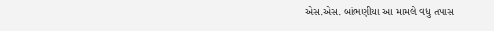એસ.એસ. બાંભણીયા આ મામલે વધુ તપાસ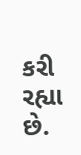કરી રહ્યા છે.